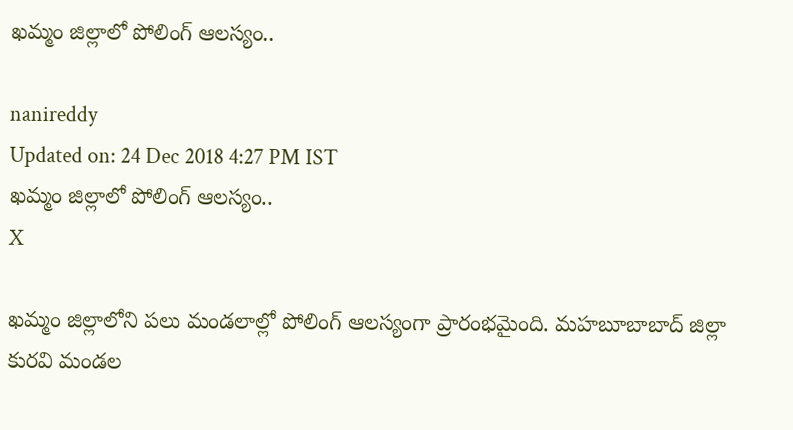ఖమ్మం జిల్లాలో పోలింగ్ ఆలస్యం..

nanireddy
Updated on: 24 Dec 2018 4:27 PM IST
ఖమ్మం జిల్లాలో పోలింగ్ ఆలస్యం..
X

ఖమ్మం జిల్లాలోని పలు మండలాల్లో పోలింగ్ ఆలస్యంగా ప్రారంభమైంది. మహబూబాబాద్‌ జిల్లా కురవి మండల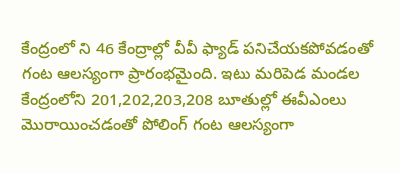కేంద్రంలో ని 46 కేంద్రాల్లో వీవీ ఫ్యాడ్‌ పనిచేయకపోవడంతో గంట ఆలస్యంగా ప్రారంభమైంది. ఇటు మరిపెడ మండల కేంద్రంలోని 201,202,203,208 బూతుల్లో ఈవీఎంలు మొరాయించడంతో పోలింగ్‌ గంట ఆలస్యంగా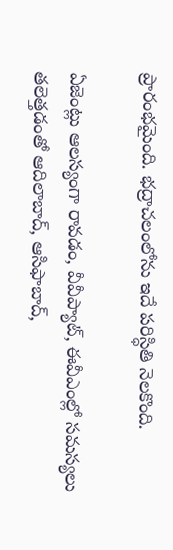ప్రారంభమైంది. భద్రాచలంలోను ఇదే పరిస్ధితి నెలకొంది.

ఏజెంట్లు ఆలస్యంగా రావడం, వీవీప్యాట్‌, ఈవీఎంల్లో సమస్యలు తలెత్తడంతో ఆదిలాబాద్‌, ఆసిఫాబాద్‌,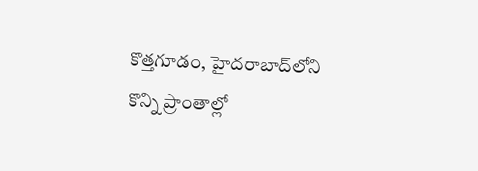కొత్తగూడం, హైదరాబాద్‌లోని కొన్ని ప్రాంతాల్లో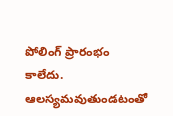పోలింగ్‌ ప్రారంభం కాలేదు. ఆలస్యమవుతుండటంతో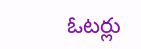ఓటర్లు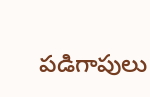పడిగాపులు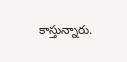కాస్తున్నారు.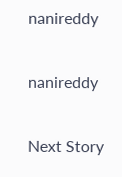nanireddy

nanireddy

Next Story